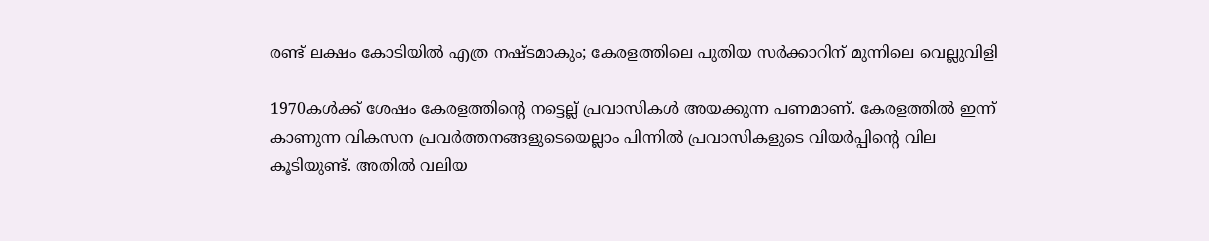രണ്ട് ലക്ഷം കോടിയില്‍ എത്ര നഷ്ടമാകും; കേരളത്തിലെ പുതിയ സര്‍ക്കാറിന് മുന്നിലെ വെല്ലുവിളി

1970കള്‍ക്ക് ശേഷം കേരളത്തിന്റെ നട്ടെല്ല് പ്രവാസികള്‍ അയക്കുന്ന പണമാണ്. കേരളത്തില്‍ ഇന്ന് കാണുന്ന വികസന പ്രവര്‍ത്തനങ്ങളുടെയെല്ലാം പിന്നില്‍ പ്രവാസികളുടെ വിയര്‍പ്പിന്റെ വില കൂടിയുണ്ട്. അതില്‍ വലിയ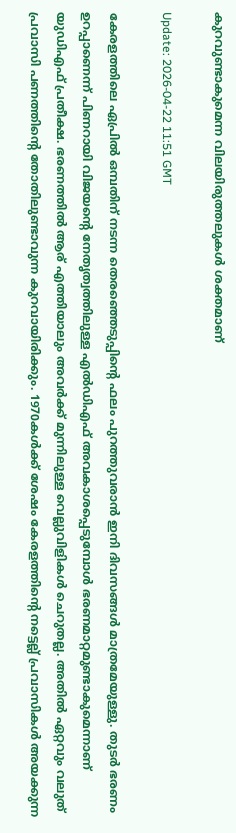കുറവുണ്ടാകുമെന്ന വിലയിരുത്തലുകള്‍ ശക്തമാണ്

Update: 2026-04-22 11:51 GMT

കേരളത്തിലെ ഏപ്രില്‍ ഒമ്പതിന് നടന്ന തെരഞ്ഞെടുപ്പിന്റെ ഫലം പുറത്തുവരാന്‍ ഇനി ദിവസങ്ങള്‍ മാത്രമേയുള്ളു. തുടര്‍ ഭരണം ഉറപ്പാണെന്ന് പിണറായി വിജയന്റെ നേതൃത്വത്തിലുള്ള എല്‍ഡിഎഫ് അവകാശപ്പെടുമ്പോള്‍ ഭരണമാറ്റമുണ്ടാകുമെന്നാണ് യുഡിഎഫ് പ്രതീക്ഷ. ഭരണത്തില്‍ ആര് എത്തിയാലും അവര്‍ക്ക് മുന്നിലുള്ള വെല്ലുവിളികള്‍ ചെറുതല്ല. അതില്‍ ഏറ്റവും വലുത് പ്രവാസി പണത്തിന്റെ തോതിലുണ്ടാവുന്ന കുറവായിരിക്കും. 1970കള്‍ക്ക് ശേഷം കേരളത്തിന്റെ നട്ടെല്ല് പ്രവാസികള്‍ അയക്കുന്ന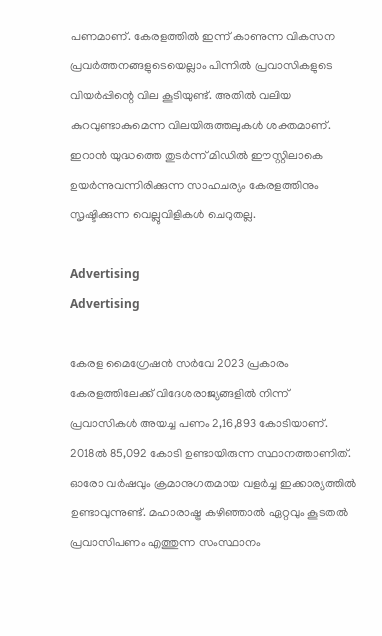പണമാണ്. കേരളത്തില്‍ ഇന്ന് കാണുന്ന വികസന പ്രവര്‍ത്തനങ്ങളുടെയെല്ലാം പിന്നില്‍ പ്രവാസികളുടെ വിയര്‍പ്പിന്റെ വില കൂടിയുണ്ട്. അതില്‍ വലിയ കുറവുണ്ടാകുമെന്ന വിലയിരുത്തലുകള്‍ ശക്തമാണ്. ഇറാന്‍ യുദ്ധത്തെ തുടര്‍ന്ന് മിഡില്‍ ഈസ്റ്റിലാകെ ഉയര്‍ന്നുവന്നിരിക്കുന്ന സാഹചര്യം കേരളത്തിനും സൃഷ്ടിക്കുന്ന വെല്ലുവിളികള്‍ ചെറുതല്ല.

Advertising
Advertising

കേരള മൈഗ്രേഷന്‍ സര്‍വേ 2023 പ്രകാരം കേരളത്തിലേക്ക് വിദേശരാജ്യങ്ങളില്‍ നിന്ന് പ്രവാസികള്‍ അയച്ച പണം 2,16,893 കോടിയാണ്. 2018ല്‍ 85,092 കോടി ഉണ്ടായിരുന്ന സ്ഥാനത്താണിത്. ഓരോ വര്‍ഷവും ക്രമാനുഗതമായ വളര്‍ച്ച ഇക്കാര്യത്തില്‍ ഉണ്ടാവുന്നുണ്ട്. മഹാരാഷ്ട്ര കഴിഞ്ഞാല്‍ ഏറ്റവും കൂടതല്‍ പ്രവാസിപണം എത്തുന്ന സംസ്ഥാനം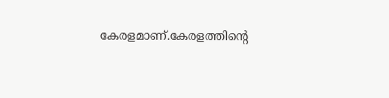കേരളമാണ്.കേരളത്തിന്റെ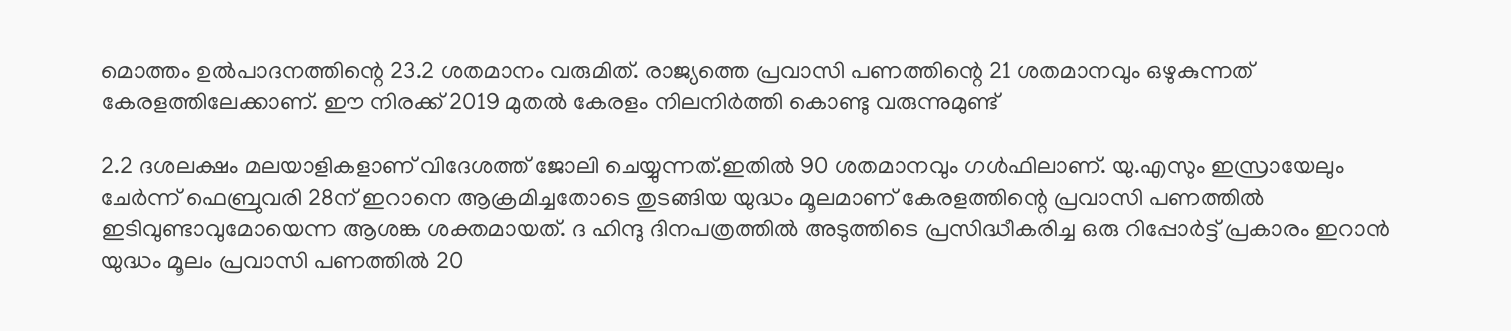മൊത്തം ഉല്‍പാദനത്തിന്റെ 23.2 ശതമാനം വരുമിത്. രാജ്യത്തെ പ്രവാസി പണത്തിന്റെ 21 ശതമാനവും ഒഴുകുന്നത് കേരളത്തിലേക്കാണ്. ഈ നിരക്ക് 2019 മുതല്‍ കേരളം നിലനിര്‍ത്തി കൊണ്ടു വരുന്നുമുണ്ട്

2.2 ദശലക്ഷം മലയാളികളാണ് വിദേശത്ത് ജോലി ചെയ്യുന്നത്.ഇതില്‍ 90 ശതമാനവും ഗള്‍ഫിലാണ്. യു.എസും ഇസ്രായേലും ചേര്‍ന്ന് ഫെബ്രുവരി 28ന് ഇറാനെ ആക്രമിച്ചതോടെ തുടങ്ങിയ യുദ്ധം മൂലമാണ് കേരളത്തിന്റെ പ്രവാസി പണത്തില്‍ ഇടിവുണ്ടാവുമോയെന്ന ആശങ്ക ശക്തമായത്. ദ ഹിന്ദു ദിനപത്രത്തില്‍ അടുത്തിടെ പ്രസിദ്ധീകരിച്ച ഒരു റിപ്പോര്‍ട്ട് പ്രകാരം ഇറാന്‍ യുദ്ധം മൂലം പ്രവാസി പണത്തില്‍ 20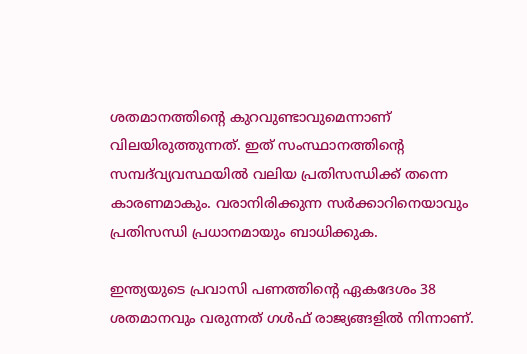ശതമാനത്തിന്റെ കുറവുണ്ടാവുമെന്നാണ് വിലയിരുത്തുന്നത്. ഇത് സംസ്ഥാനത്തിന്റെ സമ്പദ്‌വ്യവസ്ഥയില്‍ വലിയ പ്രതിസന്ധിക്ക് തന്നെ കാരണമാകും. വരാനിരിക്കുന്ന സര്‍ക്കാറിനെയാവും പ്രതിസന്ധി പ്രധാനമായും ബാധിക്കുക.

ഇന്ത്യയുടെ പ്രവാസി പണത്തിന്റെ ഏകദേശം 38 ശതമാനവും വരുന്നത് ഗള്‍ഫ് രാജ്യങ്ങളില്‍ നിന്നാണ്.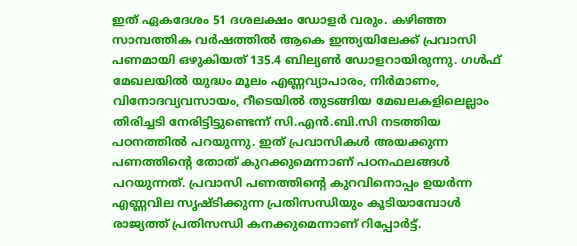ഇത് ഏകദേശം 51 ദശലക്ഷം ഡോളര്‍ വരും. കഴിഞ്ഞ സാമ്പത്തിക വര്‍ഷത്തില്‍ ആകെ ഇന്ത്യയിലേക്ക് പ്രവാസി പണമായി ഒഴുകിയത് 135.4 ബില്യണ്‍ ഡോളറായിരുന്നു. ഗള്‍ഫ് മേഖലയില്‍ യുദ്ധം മൂലം എണ്ണവ്യാപാരം, നിര്‍മാണം, വിനോദവ്യവസായം, റീടെയില്‍ തുടങ്ങിയ മേഖലകളിലെല്ലാം തിരിച്ചടി നേരിട്ടിട്ടുണ്ടെന്ന് സി.എന്‍.ബി.സി നടത്തിയ പഠനത്തില്‍ പറയുന്നു. ഇത് പ്രവാസികള്‍ അയക്കുന്ന പണത്തിന്റെ തോത് കുറക്കുമെന്നാണ് പഠനഫലങ്ങള്‍ പറയുന്നത്. പ്രവാസി പണത്തിന്റെ കുറവിനൊപ്പം ഉയര്‍ന്ന എണ്ണവില സൃഷ്ടിക്കുന്ന പ്രതിസന്ധിയും കൂടിയാമ്പോള്‍ രാജ്യത്ത് പ്രതിസന്ധി കനക്കുമെന്നാണ് റിപ്പോര്‍ട്ട്.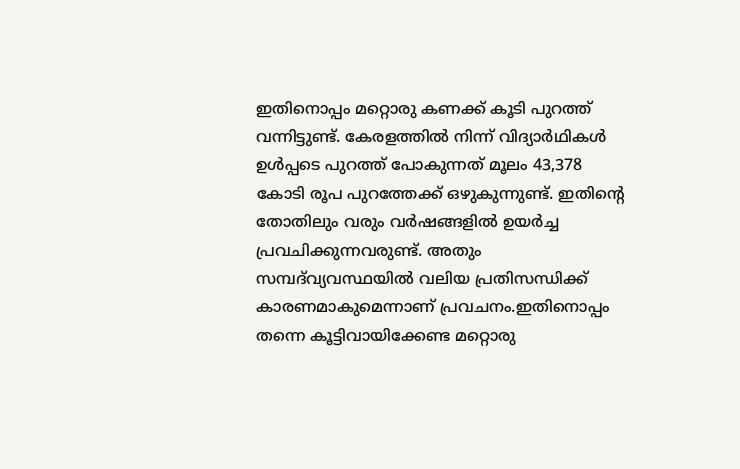ഇതിനൊപ്പം മറ്റൊരു കണക്ക് കൂടി പുറത്ത് വന്നിട്ടുണ്ട്. കേരളത്തില്‍ നിന്ന് വിദ്യാര്‍ഥികള്‍ ഉള്‍പ്പടെ പുറത്ത് പോകുന്നത് മൂലം 43,378 കോടി രൂപ പുറത്തേക്ക് ഒഴുകുന്നുണ്ട്. ഇതിന്റെ തോതിലും വരും വര്‍ഷങ്ങളില്‍ ഉയര്‍ച്ച പ്രവചിക്കുന്നവരുണ്ട്. അതും സമ്പദ്‌വ്യവസ്ഥയില്‍ വലിയ പ്രതിസന്ധിക്ക് കാരണമാകുമെന്നാണ് പ്രവചനം.ഇതിനൊപ്പം തന്നെ കൂട്ടിവായിക്കേണ്ട മറ്റൊരു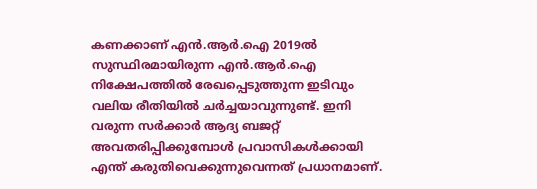കണക്കാണ് എന്‍.ആര്‍.ഐ 2019ല്‍ സുസ്ഥിരമായിരുന്ന എന്‍.ആര്‍.ഐ നിക്ഷേപത്തില്‍ രേഖപ്പെടുത്തുന്ന ഇടിവും വലിയ രീതിയില്‍ ചര്‍ച്ചയാവുന്നുണ്ട്. ഇനി വരുന്ന സര്‍ക്കാര്‍ ആദ്യ ബജറ്റ് അവതരിപ്പിക്കുമ്പോള്‍ പ്രവാസികള്‍ക്കായി എന്ത് കരുതിവെക്കുന്നുവെന്നത് പ്രധാനമാണ്.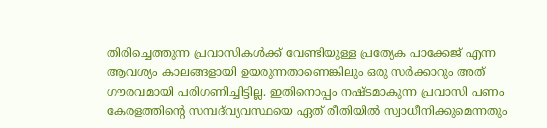തിരിച്ചെത്തുന്ന പ്രവാസികള്‍ക്ക് വേണ്ടിയുള്ള പ്രത്യേക പാക്കേജ് എന്ന ആവശ്യം കാലങ്ങളായി ഉയരുന്നതാണെങ്കിലും ഒരു സര്‍ക്കാറും അത് ഗൗരവമായി പരിഗണിച്ചിട്ടില്ല. ഇതിനൊപ്പം നഷ്ടമാകുന്ന പ്രവാസി പണം കേരളത്തിന്റെ സമ്പദ്‌വ്യവസ്ഥയെ ഏത് രീതിയില്‍ സ്വാധീനിക്കുമെന്നതും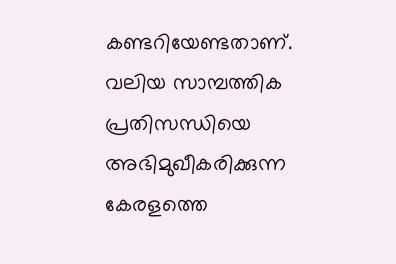കണ്ടറിയേണ്ടതാണ്. വലിയ സാമ്പത്തിക പ്രതിസന്ധിയെ അഭിമുഖീകരിക്കുന്ന കേരളത്തെ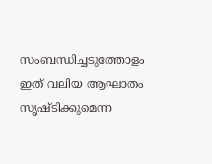സംബന്ധിച്ചടുത്തോളം ഇത് വലിയ ആഘാതം സൃഷ്ടിക്കുമെന്ന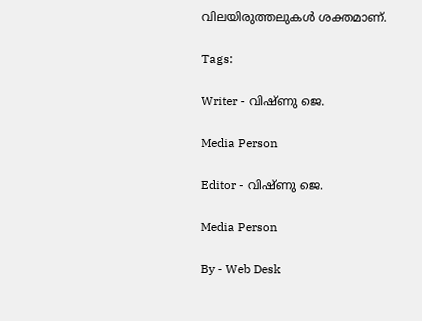വിലയിരുത്തലുകള്‍ ശക്തമാണ്.

Tags:

Writer - വിഷ്ണു ജെ.

Media Person

Editor - വിഷ്ണു ജെ.

Media Person

By - Web Desk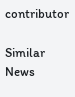contributor

Similar News